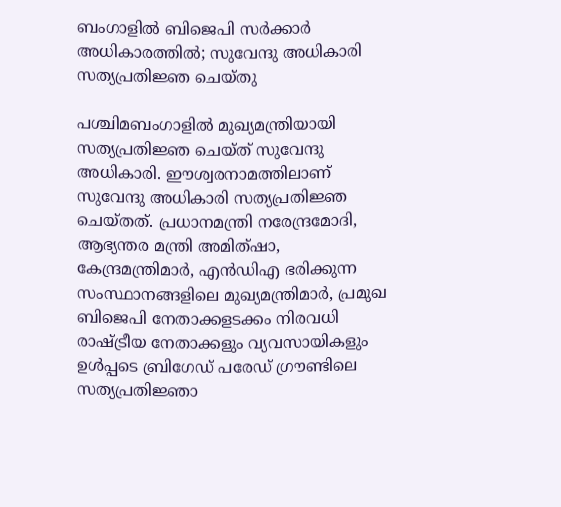ബംഗാളിൽ ബിജെപി സർക്കാർ അധികാരത്തിൽ; സുവേന്ദു അധികാരി സത്യപ്രതിജ്ഞ ചെയ്തു

പശ്ചിമബംഗാളില്‍ മുഖ്യമന്ത്രിയായി സത്യപ്രതിജ്ഞ ചെയ്ത് സുവേന്ദു അധികാരി. ഈശ്വരനാമത്തിലാണ് സുവേന്ദു അധികാരി സത്യപ്രതിജ്ഞ ചെയ്തത്. പ്രധാനമന്ത്രി നരേന്ദ്രമോദി, ആഭ്യന്തര മന്ത്രി അമിത്ഷാ, കേന്ദ്രമന്ത്രിമാര്‍, എന്‍ഡിഎ ഭരിക്കുന്ന സംസ്ഥാനങ്ങളിലെ മുഖ്യമന്ത്രിമാര്‍, പ്രമുഖ ബിജെപി നേതാക്കളടക്കം നിരവധി രാഷ്ട്രീയ നേതാക്കളും വ്യവസായികളും ഉൾപ്പടെ ബ്രിഗേഡ് പരേഡ് ഗ്രൗണ്ടിലെ സത്യപ്രതിജ്ഞാ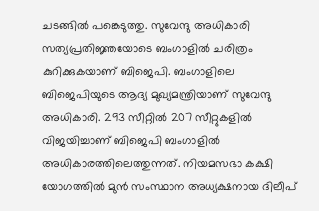ചടങ്ങില്‍ പങ്കെടുത്തു. സുവേന്ദു അധികാരി സത്യപ്രതിജ്ഞയോടെ ബംഗാളില്‍ ചരിത്രം കുറിക്കുകയാണ് ബിജെപി. ബംഗാളിലെ ബിജെപിയുടെ ആദ്യ മുഖ്യമന്ത്രിയാണ് സുവേന്ദു അധികാരി. 293 സീറ്റില്‍ 207 സീറ്റുകളില്‍ വിജയിച്ചാണ് ബിജെപി ബംഗാളില്‍ അധികാരത്തിലെത്തുന്നത്. നിയമസഭാ കക്ഷി യോഗത്തിൽ മുൻ സംസ്ഥാന അധ്യക്ഷനായ ദിലീപ്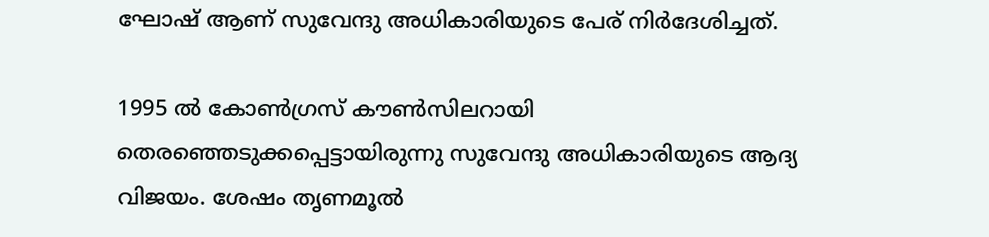ഘോഷ് ആണ് സുവേന്ദു അധികാരിയുടെ പേര് നിർദേശിച്ചത്.

1995 ല്‍ കോണ്‍ഗ്രസ് കൗണ്‍സിലറായി തെരഞ്ഞെടുക്കപ്പെട്ടായിരുന്നു സുവേന്ദു അധികാരിയുടെ ആദ്യ വിജയം. ശേഷം തൃണമൂല്‍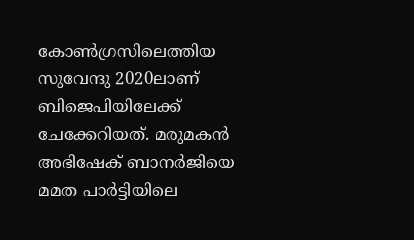കോണ്‍ഗ്രസിലെത്തിയ സുവേന്ദു 2020ലാണ് ബിജെപിയിലേക്ക് ചേക്കേറിയത്. മരുമകന്‍ അഭിഷേക് ബാനര്‍ജിയെ മമത പാര്‍ട്ടിയിലെ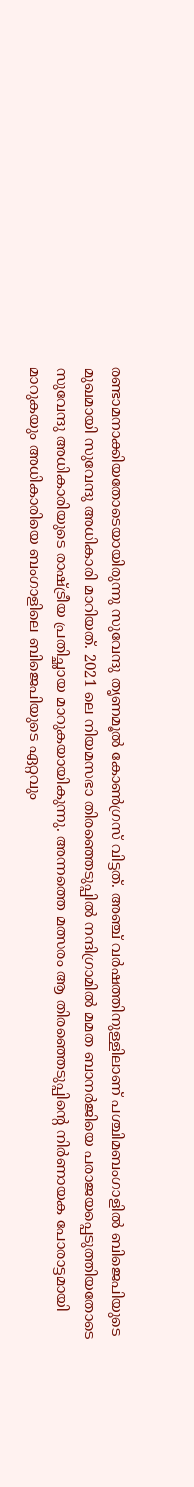രണ്ടാമനാക്കിയതോടെയായിരുന്നു സുവേന്ദു തൃണമൂല്‍ കോണ്‍ഗ്രസ് വിട്ടത്. അഞ്ച് വര്‍ഷത്തിനുള്ളിലാണ് പശ്ചിമബംഗാളില്‍ ബിജെപിയുടെ മുഖമായി സുവേന്ദു അധികാരി മാറിയത്. 2021 ലെ നിയമസഭാ തിരഞ്ഞെടുപ്പില്‍ നന്ദിഗ്രാമില്‍ മമത ബാനര്‍ജിയെ പരാജയപ്പെടുത്തിയതോടെ സുവേന്ദു അധികാരിയുടെ രാഷ്ട്രീയ പ്രതിച്ഛായ മാറുകയായികുന്നു. അന്നത്തെ മത്സരം ആ തിരഞ്ഞെടുപ്പിന്റെ നിര്‍ണായക പോരാട്ടമായി മാറുകയും അധികാരിയെ ബംഗാളിലെ ബിജെപിയുടെ ഏറ്റവും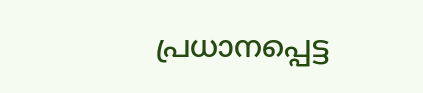പ്രധാനപ്പെട്ട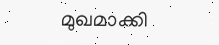മുഖമാക്കി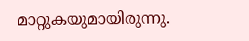മാറ്റുകയുമായിരുന്നു.